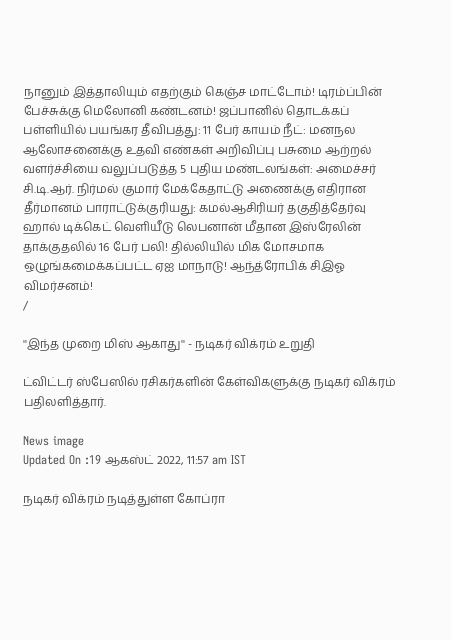நானும் இத்தாலியும் எதற்கும் கெஞ்ச மாட்டோம்! டிரம்ப்பின் பேச்சுக்கு மெலோனி கண்டனம்! ஜப்பானில் தொடக்கப் பள்ளியில் பயங்கர தீவிபத்து: 11 பேர் காயம் நீட்: மனநல ஆலோசனைக்கு உதவி எண்கள் அறிவிப்பு பசுமை ஆற்றல் வளர்ச்சியை வலுப்படுத்த 5 புதிய மண்டலங்கள்: அமைச்சர் சி.டி.ஆர். நிர்மல் குமார் மேக்கேதாட்டு அணைக்கு எதிரான தீர்மானம் பாராட்டுக்குரியது: கமல்ஆசிரியர் தகுதித்தேர்வு ஹால் டிக்கெட் வெளியீடு லெபனான் மீதான இஸ்ரேலின் தாக்குதலில் 16 பேர் பலி! தில்லியில் மிக மோசமாக ஒழுங்கமைக்கப்பட்ட ஏஐ மாநாடு! ஆந்த்ரோபிக் சிஇஓ விமர்சனம்!
/

''இந்த முறை மிஸ் ஆகாது'' - நடிகர் விக்ரம் உறுதி

ட்விட்டர் ஸ்பேஸில் ரசிகர்களின் கேள்விகளுக்கு நடிகர் விக்ரம் பதிலளித்தார்.

News image
Updated On :19 ஆகஸ்ட் 2022, 11:57 am IST

நடிகர் விக்ரம் நடித்துள்ள கோப்ரா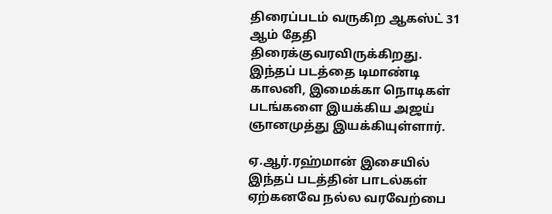திரைப்படம் வருகிற ஆகஸ்ட் 31 ஆம் தேதி திரைக்குவரவிருக்கிறது. இந்தப் படத்தை டிமாண்டி காலனி, இமைக்கா நொடிகள் படங்களை இயக்கிய அஜய் ஞானமுத்து இயக்கியுள்ளார்.

ஏ.ஆர்.ரஹ்மான் இசையில் இந்தப் படத்தின் பாடல்கள் ஏற்கனவே நல்ல வரவேற்பை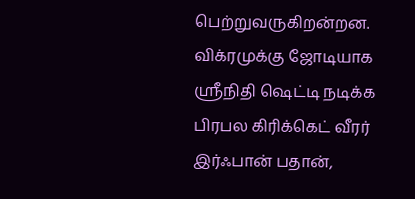பெற்றுவருகிறன்றன.  விக்ரமுக்கு ஜோடியாக ஸ்ரீநிதி ஷெட்டி நடிக்க பிரபல கிரிக்கெட் வீரர் இர்ஃபான் பதான்,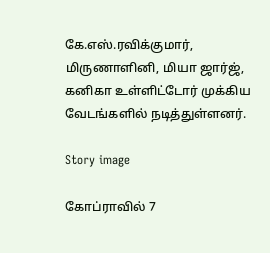கே.எஸ்.ரவிக்குமார், மிருணாளினி, மியா ஜார்ஜ், கனிகா உள்ளிட்டோர் முக்கிய வேடங்களில் நடித்துள்ளனர்.

Story image

கோப்ராவில் 7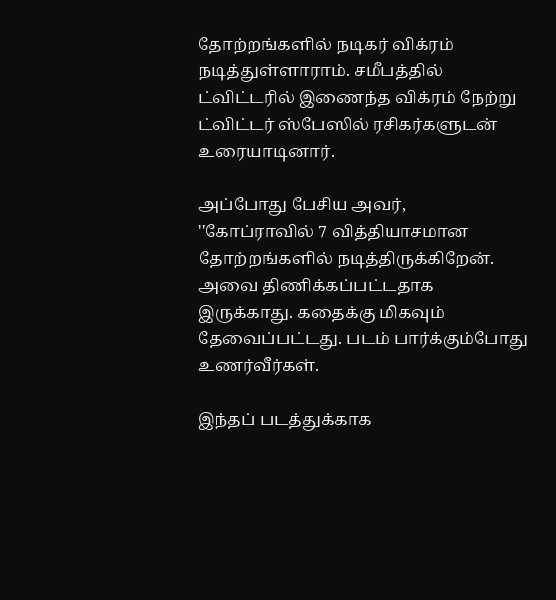தோற்றங்களில் நடிகர் விக்ரம் நடித்துள்ளாராம். சமீபத்தில் ட்விட்டரில் இணைந்த விக்ரம் நேற்று ட்விட்டர் ஸ்பேஸில் ரசிகர்களுடன் உரையாடினார்.

அப்போது பேசிய அவர்,  ''கோப்ராவில் 7 வித்தியாசமான தோற்றங்களில் நடித்திருக்கிறேன். அவை திணிக்கப்பட்டதாக இருக்காது. கதைக்கு மிகவும் தேவைப்பட்டது. படம் பார்க்கும்போது உணர்வீர்கள்.

இந்தப் படத்துக்காக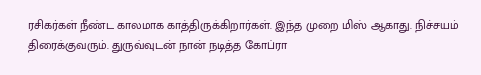ரசிகர்கள் நீண்ட காலமாக காத்திருக்கிறார்கள். இந்த முறை மிஸ் ஆகாது. நிச்சயம் திரைக்குவரும். துருவ்வுடன் நான் நடித்த கோப்ரா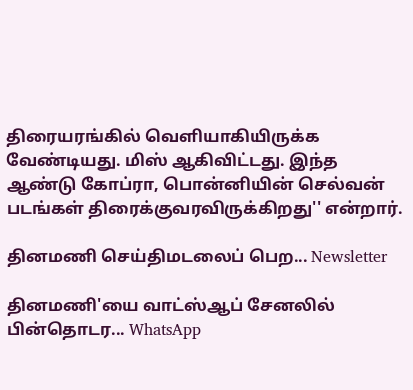திரையரங்கில் வெளியாகியிருக்க வேண்டியது. மிஸ் ஆகிவிட்டது. இந்த ஆண்டு கோப்ரா, பொன்னியின் செல்வன் படங்கள் திரைக்குவரவிருக்கிறது'' என்றார்.

தினமணி செய்திமடலைப் பெற... Newsletter

தினமணி'யை வாட்ஸ்ஆப் சேனலில் பின்தொடர... WhatsApp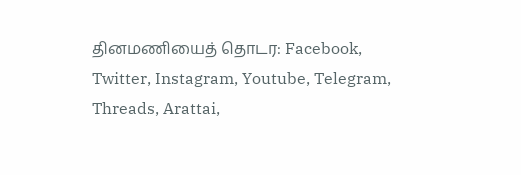தினமணியைத் தொடர: Facebook, Twitter, Instagram, Youtube, Telegram, Threads, Arattai,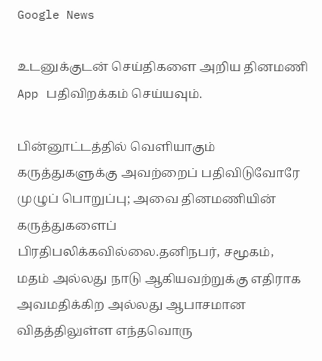Google News

உடனுக்குடன் செய்திகளை அறிய தினமணி App பதிவிறக்கம் செய்யவும்.

பின்னூட்டத்தில் வெளியாகும் கருத்துகளுக்கு அவற்றைப் பதிவிடுவோரே முழுப் பொறுப்பு; அவை தினமணியின் கருத்துகளைப் பிரதிபலிக்கவில்லை.தனிநபர், சமூகம், மதம் அல்லது நாடு ஆகியவற்றுக்கு எதிராக அவமதிக்கிற அல்லது ஆபாசமான விதத்திலுள்ள எந்தவொரு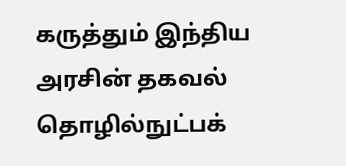கருத்தும் இந்திய அரசின் தகவல் தொழில்நுட்பக்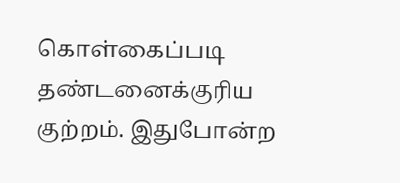கொள்கைப்படி தண்டனைக்குரிய குற்றம். இதுபோன்ற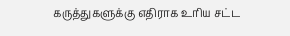கருத்துகளுக்கு எதிராக உரிய சட்ட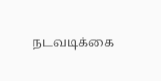நடவடிக்கை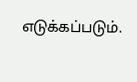எடுக்கப்படும்.